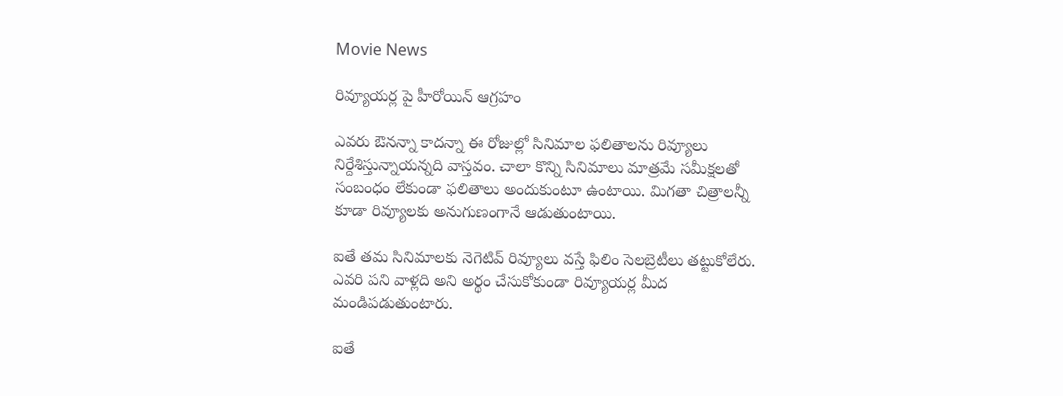Movie News

రివ్యూయర్ల పై హీరోయిన్ ఆగ్రహం

ఎవరు ఔనన్నా కాదన్నా ఈ రోజుల్లో సినిమాల ఫలితాలను రివ్యూలు నిర్దేశిస్తున్నాయన్నది వాస్తవం. చాలా కొన్ని సినిమాలు మాత్రమే సమీక్షలతో సంబంధం లేకుండా ఫలితాలు అందుకుంటూ ఉంటాయి. మిగతా చిత్రాలన్నీ కూడా రివ్యూలకు అనుగుణంగానే ఆడుతుంటాయి.

ఐతే తమ సినిమాలకు నెగెటివ్ రివ్యూలు వస్తే ఫిలిం సెలబ్రెటీలు తట్టుకోలేరు. ఎవరి పని వాళ్లది అని అర్థం చేసుకోకుండా రివ్యూయర్ల మీద మండిపడుతుంటారు.

ఐతే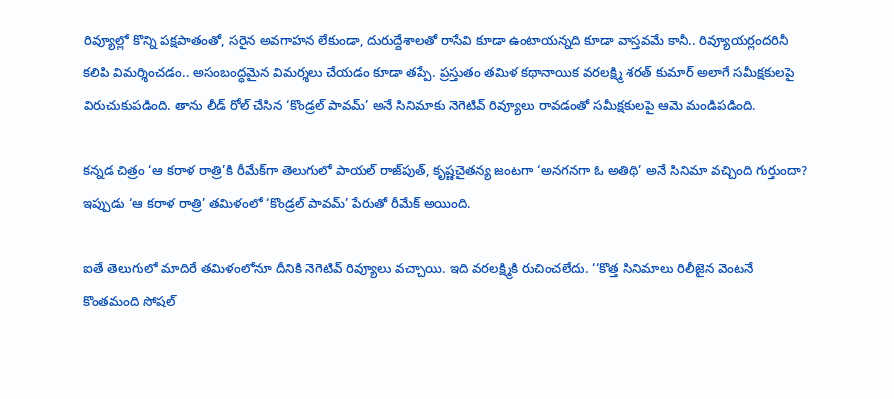రివ్యూల్లో కొన్ని పక్షపాతంతో, సరైన అవగాహన లేకుండా, దురుద్దేశాలతో రాసేవి కూడా ఉంటాయన్నది కూడా వాస్తవమే కానీ.. రివ్యూయర్లందరినీ కలిపి విమర్శించడం.. అసంబంద్ధమైన విమర్శలు చేయడం కూడా తప్పే. ప్రస్తుతం తమిళ కథానాయిక వరలక్ష్మి శరత్ కుమార్ అలాగే సమీక్షకులపై విరుచుకుపడింది. తాను లీడ్ రోల్ చేసిన ‘కొండ్రల్ పావమ్’ అనే సినిమాకు నెగెటివ్ రివ్యూలు రావడంతో సమీక్షకులపై ఆమె మండిపడింది.

కన్నడ చిత్రం ‘ఆ కరాళ రాత్రి’కి రీమేక్‌గా తెలుగులో పాయల్ రాజ్‌పుత్, కృష్ణచైతన్య జంటగా ‘అనగనగా ఓ అతిథి’ అనే సినిమా వచ్చింది గుర్తుందా? ఇప్పుడు ‘ఆ కరాళ రాత్రి’ తమిళంలో ‘కొండ్రల్ పావమ్’ పేరుతో రీమేక్ అయింది.

ఐతే తెలుగులో మాదిరే తమిళంలోనూ దీనికి నెగెటివ్ రివ్యూలు వచ్చాయి. ఇది వరలక్ష్మికి రుచించలేదు. ‘‘కొత్త సినిమాలు రిలీజైన వెంటనే కొంతమంది సోషల్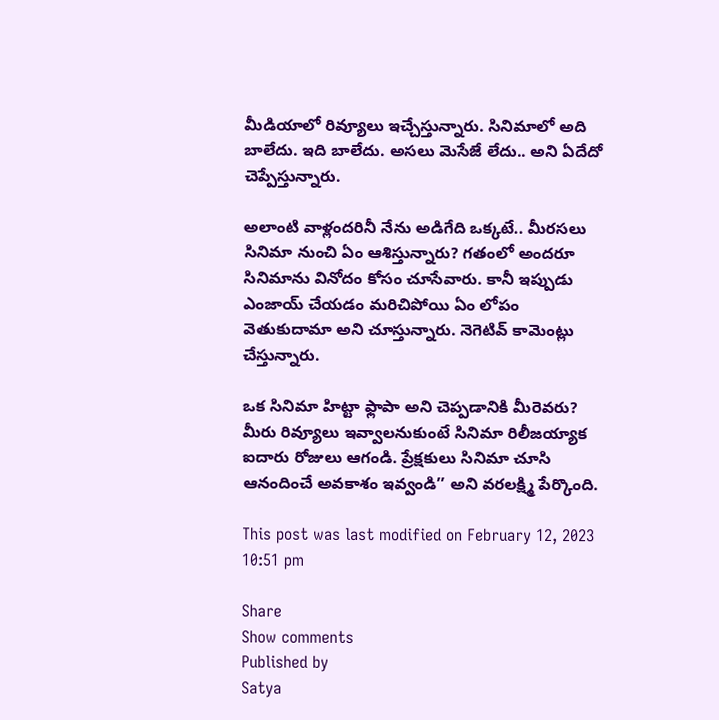మీడియాలో రివ్యూలు ఇచ్చేస్తున్నారు. సినిమాలో అది బాలేదు. ఇది బాలేదు. అసలు మెసేజే లేదు.. అని ఏదేదో చెప్పేస్తున్నారు.

అలాంటి వాళ్లందరినీ నేను అడిగేది ఒక్కటే.. మీరసలు సినిమా నుంచి ఏం ఆశిస్తున్నారు? గతంలో అందరూ సినిమాను వినోదం కోసం చూసేవారు. కానీ ఇప్పుడు ఎంజాయ్ చేయడం మరిచిపోయి ఏం లోపం వెతుకుదామా అని చూస్తున్నారు. నెగెటివ్ కామెంట్లు చేస్తున్నారు.

ఒక సినిమా హిట్టా ఫ్లాపా అని చెప్పడానికి మీరెవరు? మీరు రివ్యూలు ఇవ్వాలనుకుంటే సినిమా రిలీజయ్యాక ఐదారు రోజులు ఆగండి. ప్రేక్షకులు సినిమా చూసి ఆనందించే అవకాశం ఇవ్వండి’’ అని వరలక్ష్మి పేర్కొంది.

This post was last modified on February 12, 2023 10:51 pm

Share
Show comments
Published by
Satya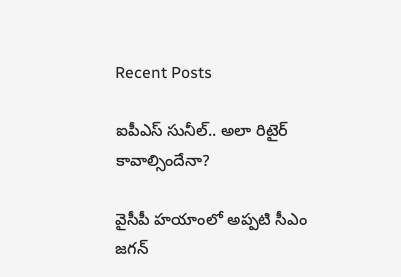Recent Posts

ఐపీఎస్ సునీల్.. అలా రిటైర్ కావాల్సిందేనా?

వైసీపీ హయాంలో అప్పటి సీఎం జగన్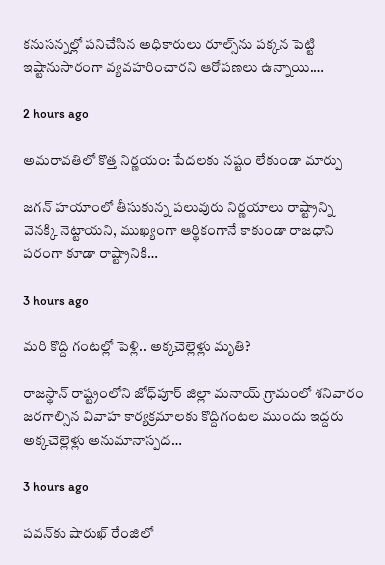కనుసన్నల్లో పనిచేసిన అధికారులు రూల్స్‌ను పక్కన పెట్టి ఇష్టానుసారంగా వ్యవహరించారని ఆరోపణలు ఉన్నాయి.…

2 hours ago

అమరావతిలో కొత్త నిర్ణయం: పేదలకు నష్టం లేకుండా మార్పు

జగన్ హయాంలో తీసుకున్న పలువురు నిర్ణయాలు రాష్ట్రాన్ని వెనక్కి నెట్టాయని, ముఖ్యంగా ఆర్థికంగానే కాకుండా రాజధాని పరంగా కూడా రాష్ట్రానికి…

3 hours ago

మరి కొద్ది గంటల్లో పెళ్లి.. అక్కచెల్లెళ్లు మృతి?

రాజస్థాన్ రాష్ట్రంలోని జోధ్‌పూర్ జిల్లా మనాయ్ గ్రామంలో శనివారం జరగాల్సిన వివాహ కార్యక్రమాలకు కొద్దిగంటల ముందు ఇద్దరు అక్కచెల్లెళ్లు అనుమానాస్పద…

3 hours ago

ప‌వ‌న్‌కు షారుఖ్ రేంజిలో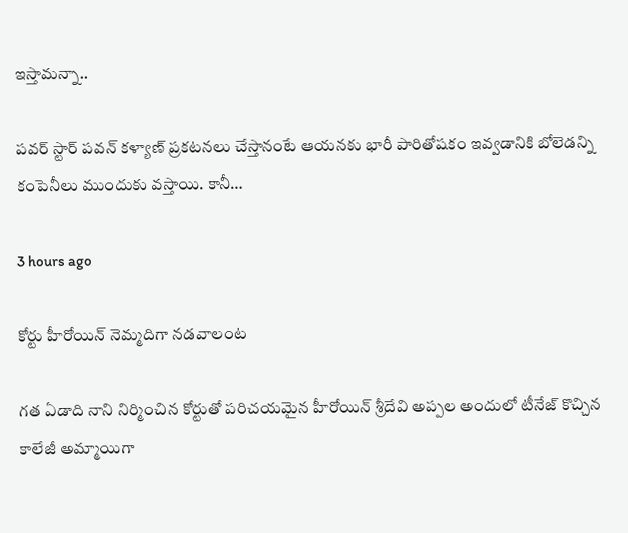ఇస్తామ‌న్నా..

ప‌వ‌ర్ స్టార్ ప‌వ‌న్ క‌ళ్యాణ్ ప్ర‌క‌ట‌న‌లు చేస్తానంటే ఆయ‌న‌కు భారీ పారితోష‌కం ఇవ్వ‌డానికి బోలెడ‌న్ని కంపెనీలు ముందుకు వ‌స్తాయి. కానీ…

3 hours ago

కోర్టు హీరోయిన్ నెమ్మదిగా నడవాలంట

గత ఏడాది నాని నిర్మించిన కోర్టుతో పరిచయమైన హీరోయిన్ శ్రీదేవి అప్పల అందులో టీనేజ్ కొచ్చిన కాలేజీ అమ్మాయిగా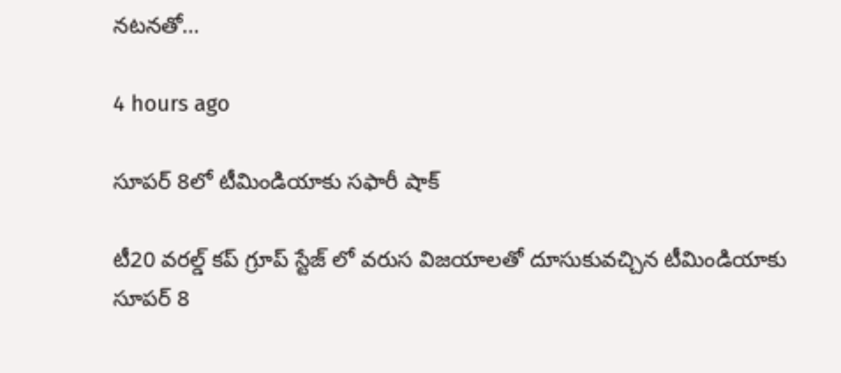నటనతో…

4 hours ago

సూపర్ 8లో టీమిండియాకు సఫారీ షాక్

టీ20 వరల్డ్ కప్ గ్రూప్ స్టేజ్ లో వరుస విజయాలతో దూసుకువచ్చిన టీమిండియాకు సూపర్ 8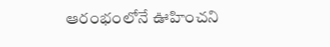ఆరంభంలోనే ఊహించని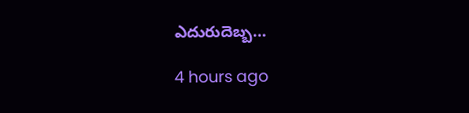ఎదురుదెబ్బ…

4 hours ago